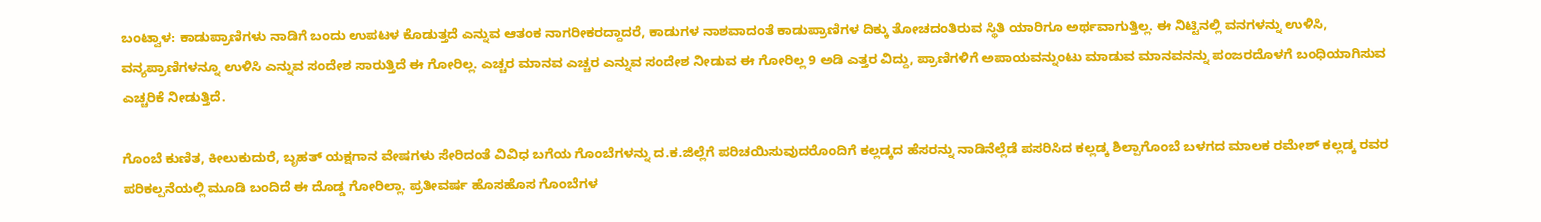ಬಂಟ್ವಾಳ: ಕಾಡುಪ್ರಾಣಿಗಳು ನಾಡಿಗೆ ಬಂದು ಉಪಟಳ ಕೊಡುತ್ತದೆ ಎನ್ನುವ ಆತಂಕ ನಾಗರೀಕರದ್ದಾದರೆ, ಕಾಡುಗಳ ನಾಶವಾದಂತೆ ಕಾಡುಪ್ರಾಣಿಗಳ ದಿಕ್ಕು ತೋಚದಂತಿರುವ ಸ್ಥಿತಿ ಯಾರಿಗೂ ಅರ್ಥವಾಗುತ್ತಿಲ್ಲ. ಈ ನಿಟ್ಟಿನಲ್ಲಿ ವನಗಳನ್ನು ಉಳಿಸಿ, ವನ್ಯಪ್ರಾಣಿಗಳನ್ನೂ ಉಳಿಸಿ ಎನ್ನುವ ಸಂದೇಶ ಸಾರುತ್ತಿದೆ ಈ ಗೋರಿಲ್ಲ. ಎಚ್ಚರ ಮಾನವ ಎಚ್ಚರ ಎನ್ನುವ ಸಂದೇಶ ನೀಡುವ ಈ ಗೋರಿಲ್ಲ 9 ಅಡಿ ಎತ್ತರ ವಿದ್ದು, ಪ್ರಾಣಿಗಳಿಗೆ ಅಪಾಯವನ್ನುಂಟು ಮಾಡುವ ಮಾನವನನ್ನು ಪಂಜರದೊಳಗೆ ಬಂಧಿಯಾಗಿಸುವ ಎಚ್ಚರಿಕೆ ನೀಡುತ್ತಿದೆ.

ಗೊಂಬೆ ಕುಣಿತ, ಕೀಲುಕುದುರೆ, ಬೃಹತ್ ಯಕ್ಷಗಾನ ವೇಷಗಳು ಸೇರಿದಂತೆ ವಿವಿಧ ಬಗೆಯ ಗೊಂಬೆಗಳನ್ನು ದ.ಕ.ಜಿಲ್ಲೆಗೆ ಪರಿಚಯಿಸುವುದರೊಂದಿಗೆ ಕಲ್ಲಡ್ಕದ ಹೆಸರನ್ನು ನಾಡಿನೆಲ್ಲೆಡೆ ಪಸರಿಸಿದ ಕಲ್ಲಡ್ಕ ಶಿಲ್ಪಾಗೊಂಬೆ ಬಳಗದ ಮಾಲಕ ರಮೇಶ್ ಕಲ್ಲಡ್ಕ ರವರ ಪರಿಕಲ್ಪನೆಯಲ್ಲಿ ಮೂಡಿ ಬಂದಿದೆ ಈ ದೊಡ್ಡ ಗೋರಿಲ್ಲಾ. ಪ್ರತೀವರ್ಷ ಹೊಸಹೊಸ ಗೊಂಬೆಗಳ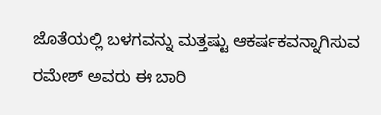ಜೊತೆಯಲ್ಲಿ ಬಳಗವನ್ನು ಮತ್ತಷ್ಟು ಆಕರ್ಷಕವನ್ನಾಗಿಸುವ ರಮೇಶ್ ಅವರು ಈ ಬಾರಿ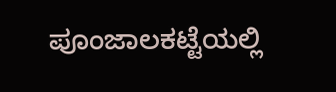ಪೂಂಜಾಲಕಟ್ಟೆಯಲ್ಲಿ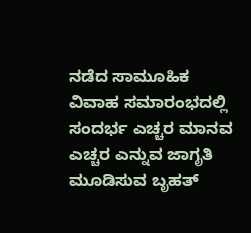ನಡೆದ ಸಾಮೂಹಿಕ ವಿವಾಹ ಸಮಾರಂಭದಲ್ಲಿ ಸಂದರ್ಭ ಎಚ್ಚರ ಮಾನವ ಎಚ್ಚರ ಎನ್ನುವ ಜಾಗೃತಿ ಮೂಡಿಸುವ ಬೃಹತ್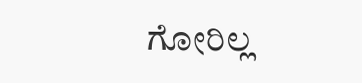ಗೋರಿಲ್ಲ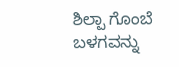ಶಿಲ್ಪಾ ಗೊಂಬೆ ಬಳಗವನ್ನು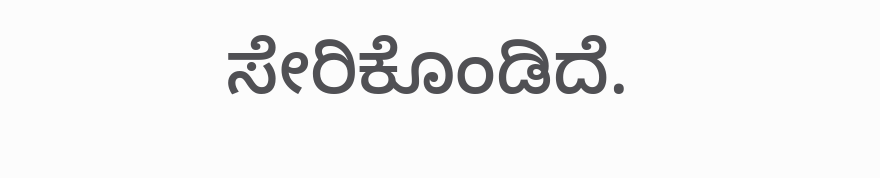ಸೇರಿಕೊಂಡಿದೆ.